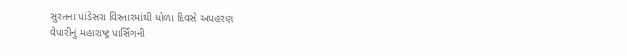સુરતના પાંડેસરા વિસ્તારમાંથી ધોળા દિવસે અપહરણ
વેપારીનું મહારાષ્ટ્ર પાર્સિંગની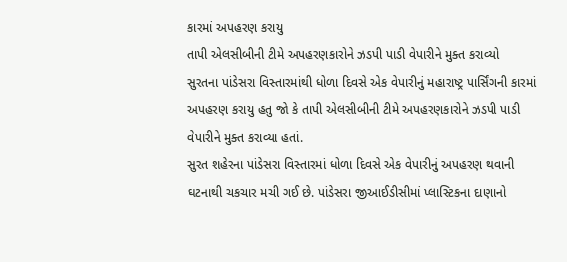કારમાં અપહરણ કરાયુ
તાપી એલસીબીની ટીમે અપહરણકારોને ઝડપી પાડી વેપારીને મુક્ત કરાવ્યો
સુરતના પાંડેસરા વિસ્તારમાંથી ધોળા દિવસે એક વેપારીનું મહારાષ્ટ્ર પાર્સિંગની કારમાં અપહરણ કરાયુ હતુ જો કે તાપી એલસીબીની ટીમે અપહરણકારોને ઝડપી પાડી વેપારીને મુક્ત કરાવ્યા હતાં.
સુરત શહેરના પાંડેસરા વિસ્તારમાં ધોળા દિવસે એક વેપારીનું અપહરણ થવાની ઘટનાથી ચકચાર મચી ગઈ છે. પાંડેસરા જીઆઈડીસીમાં પ્લાસ્ટિકના દાણાનો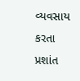વ્યવસાય કરતા પ્રશાંત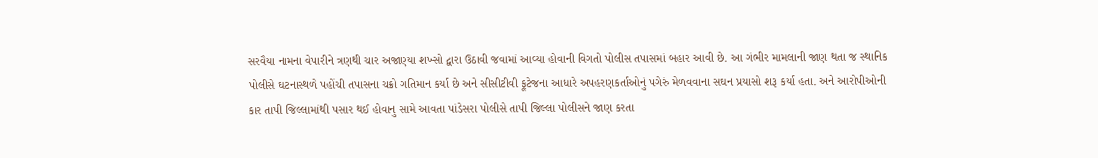સરવૈયા નામના વેપારીને ત્રણથી ચાર અજાણ્યા શખ્સો દ્વારા ઉઠાવી જવામાં આવ્યા હોવાની વિગતો પોલીસ તપાસમાં બહાર આવી છે. આ ગંભીર મામલાની જાણ થતા જ સ્થાનિક પોલીસે ઘટનાસ્થળે પહોંચી તપાસના ચક્રો ગતિમાન કર્યા છે અને સીસીટીવી ફૂટેજના આધારે અપહરણકર્તાઓનું પગેરું મેળવવાના સઘન પ્રયાસો શરૂ કર્યા હતા. અને આરોપીઓની કાર તાપી જિલ્લામાંથી પસાર થઈ હોવાનુ સામે આવતા પાંડેસરા પોલીસે તાપી જિલ્લા પોલીસને જાણ કરતા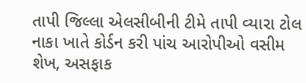તાપી જિલ્લા એલસીબીની ટીમે તાપી વ્યારા ટોલ નાકા ખાતે કોર્ડન કરી પાંચ આરોપીઓ વસીમ શેખ, અસફાક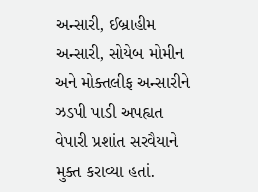અન્સારી, ઈબ્રાહીમ અન્સારી, સોયેબ મોમીન અને મોક્તલીફ અન્સારીને ઝડપી પાડી અપહ્યત વેપારી પ્રશાંત સરવૈયાને મુક્ત કરાવ્યા હતાં.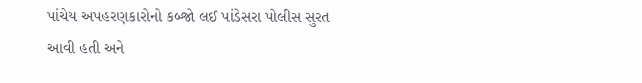પાંચેય અપહરણકારોનો કબ્જો લઈ પાંડેસરા પોલીસ સુરત આવી હતી અને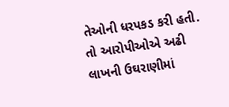તેઓની ધરપકડ કરી હતી. તો આરોપીઓએ અઢી લાખની ઉઘરાણીમાં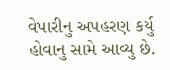વેપારીનુ અપહરણ કર્યુ હોવાનુ સામે આવ્યુ છે.